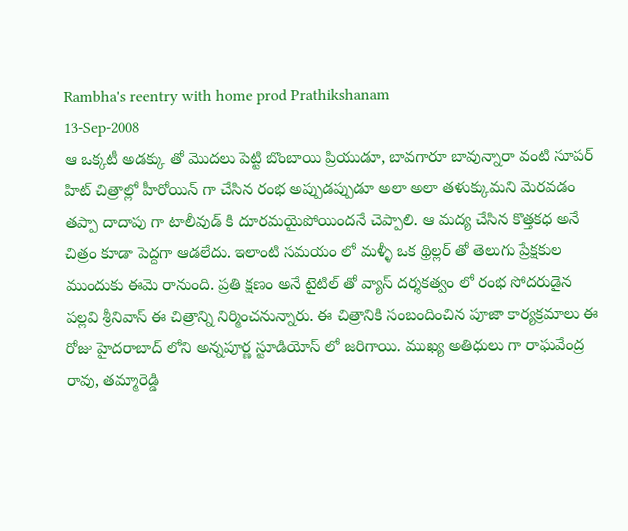Rambha's reentry with home prod Prathikshanam
13-Sep-2008
ఆ ఒక్కటీ అడక్కు తో మొదలు పెట్టి బొంబాయి ప్రియుడూ, బావగారూ బావున్నారా వంటి సూపర్ హిట్ చిత్రాల్లో హీరోయిన్ గా చేసిన రంభ అప్పుడప్పుడూ అలా అలా తళుక్కుమని మెరవడం తప్పా దాదాపు గా టాలీవుడ్ కి దూరమయైపోయిందనే చెప్పాలి. ఆ మద్య చేసిన కొత్తకధ అనే చిత్రం కూడా పెద్దగా ఆడలేదు. ఇలాంటి సమయం లో మళ్ళీ ఒక థ్రిల్లర్ తో తెలుగు ప్రేక్షకుల ముందుకు ఈమె రానుంది. ప్రతి క్షణం అనే టైటిల్ తో వ్యాస్ దర్శకత్వం లో రంభ సోదరుడైన పల్లవి శ్రీనివాస్ ఈ చిత్రాన్ని నిర్మించనున్నారు. ఈ చిత్రానికి సంబందించిన పూజా కార్యక్రమాలు ఈ రోజు హైదరాబాద్ లోని అన్నపూర్ణ స్టూడియోస్ లో జరిగాయి. ముఖ్య అతిధులు గా రాఘవేంద్ర రావు, తమ్మారెడ్డి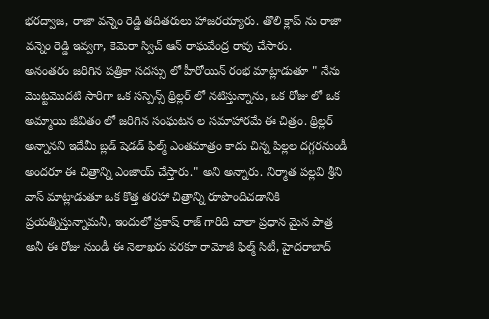భరద్వాజ, రాజా వన్నెం రెడ్డి తదితరులు హాజరయ్యారు. తొలి క్లాప్ ను రాజా వన్నెం రెడ్డి ఇవ్వగా, కెమెరా స్విచ్ ఆన్ రాఘవేంద్ర రావు చేసారు.
అనంతరం జరిగిన పత్రికా సదస్సు లో హీరోయిన్ రంభ మాట్లాడుతూ " నేను మొట్టమొదటి సారిగా ఒక సస్పెన్స్ థ్రిల్లర్ లో నటిస్తున్నాను, ఒక రోజు లో ఒక అమ్మాయి జీవితం లో జరిగిన సంఘటన ల సమాహారమే ఈ చిత్రం. థ్రిల్లర్ అన్నానని ఇదేమీ బ్లడ్ షెడడ్ ఫిల్మ్ ఎంతమాత్రం కాదు చిన్న పిల్లల దగ్గరనుండీ అందరూ ఈ చిత్రాన్ని ఎంజాయ్ చేస్తారు." అని అన్నారు. నిర్మాత పల్లవి శ్రీని వాస్ మాట్లాడుతూ ఒక కొత్త తరహా చిత్రాన్ని రూపొందిచడానికి ప్రయత్నిస్తున్నామనీ, ఇందులో ప్రకాష్ రాజ్ గారిది చాలా ప్రధాన మైన పాత్ర అనీ ఈ రోజు నుండీ ఈ నెలాఖరు వరకూ రామోజీ ఫిల్మ్ సిటీ, హైదరాబాద్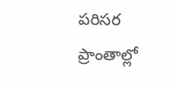పరిసర ప్రాంతాల్లో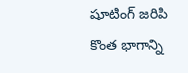షూటింగ్ జరిపి కొంత భాగాన్ని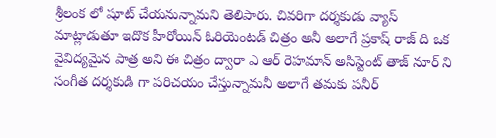శ్రీలంక లో షూట్ చేయనున్నామని తెలిపారు. చివరిగా దర్శకుడు వ్యాస్ మాట్లాడుతూ ఇదొక హీరోయిన్ ఓరియెంటడ్ చిత్రం అనీ అలాగే ప్రకాష్ రాజ్ ది ఒక వైవిద్యమైన పాత్ర అని ఈ చిత్రం ద్వారా ఎ ఆర్ రెహమాన్ అసిస్టెంట్ తాజ్ నూర్ ని సంగీత దర్శకుడి గా పరిచయం చేస్తున్నామనీ అలాగే తమకు పనీర్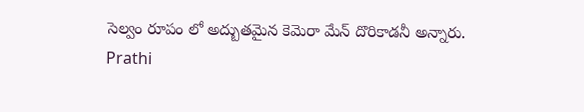సెల్వం రూపం లో అద్బుతమైన కెమెరా మేన్ దొరికాడనీ అన్నారు.
Prathi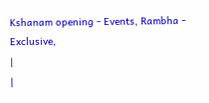Kshanam opening - Events, Rambha - Exclusive,
|
|